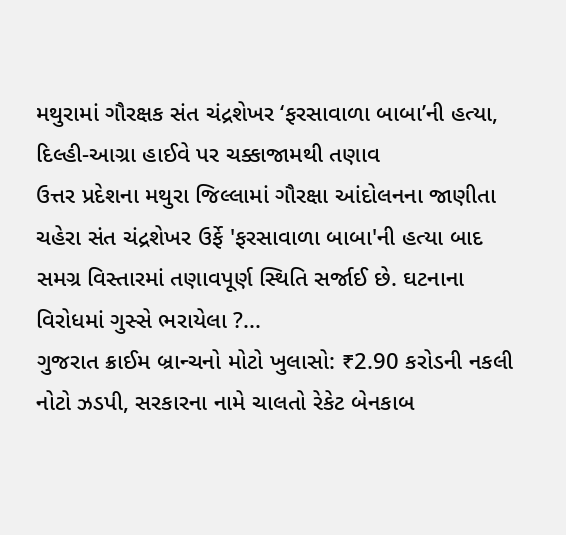મથુરામાં ગૌરક્ષક સંત ચંદ્રશેખર ‘ફરસાવાળા બાબા’ની હત્યા, દિલ્હી-આગ્રા હાઈવે પર ચક્કાજામથી તણાવ
ઉત્તર પ્રદેશના મથુરા જિલ્લામાં ગૌરક્ષા આંદોલનના જાણીતા ચહેરા સંત ચંદ્રશેખર ઉર્ફે 'ફરસાવાળા બાબા'ની હત્યા બાદ સમગ્ર વિસ્તારમાં તણાવપૂર્ણ સ્થિતિ સર્જાઈ છે. ઘટનાના વિરોધમાં ગુસ્સે ભરાયેલા ?...
ગુજરાત ક્રાઈમ બ્રાન્ચનો મોટો ખુલાસો: ₹2.90 કરોડની નકલી નોટો ઝડપી, સરકારના નામે ચાલતો રેકેટ બેનકાબ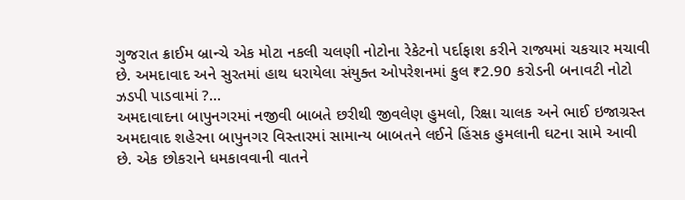ગુજરાત ક્રાઈમ બ્રાન્ચે એક મોટા નકલી ચલણી નોટોના રેકેટનો પર્દાફાશ કરીને રાજ્યમાં ચકચાર મચાવી છે. અમદાવાદ અને સુરતમાં હાથ ધરાયેલા સંયુક્ત ઓપરેશનમાં કુલ ₹2.90 કરોડની બનાવટી નોટો ઝડપી પાડવામાં ?...
અમદાવાદના બાપુનગરમાં નજીવી બાબતે છરીથી જીવલેણ હુમલો, રિક્ષા ચાલક અને ભાઈ ઇજાગ્રસ્ત
અમદાવાદ શહેરના બાપુનગર વિસ્તારમાં સામાન્ય બાબતને લઈને હિંસક હુમલાની ઘટના સામે આવી છે. એક છોકરાને ધમકાવવાની વાતને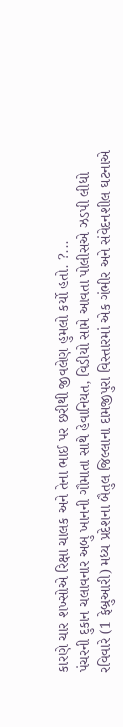કારણે ચાર શખ્સોએ રિક્ષા ચાલક અને તેના ભાઈ પર છરીથી જીવલેણ હુમલો કર્યો હતો. ?...
પંચરની દુકાન ચલાવનાર અબુ ખાનની ગૌમાતા સાથે હેવાનિયત, વિડીયો સામે આવતા પોલીસએ ઝડપી લીધો
રવિવારે (1 ફેબ્રુઆરી) મધ્ય પ્રદેશના બૈતુલ જિલ્લાના દામજીપુરા વિસ્તારમાં એક ગંભીર અને સંવેદનશીલ ઘટનાએ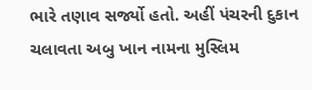ભારે તણાવ સર્જ્યો હતો. અહીં પંચરની દુકાન ચલાવતા અબુ ખાન નામના મુસ્લિમ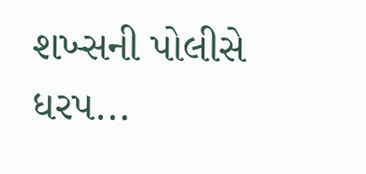શખ્સની પોલીસે ધરપ...